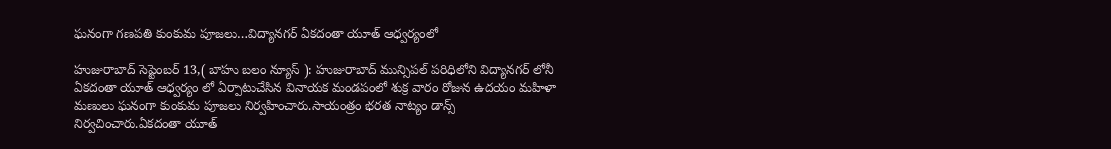ఘనంగా గణపతి కుంకుమ పూజలు…విద్యానగర్ ఏకదంతా యూత్ ఆధ్వర్యంలో

హుజురాబాద్ సెప్టెంబర్ 13,( బాహు బలం న్యూస్ ): హుజురాబాద్ మున్సిపల్ పరిధిలోని విద్యానగర్ లోనీ ఏకదంతా యూత్ ఆధ్వర్యం లో ఏర్పాటుచేసిన వినాయక మండపంలో శుక్ర వారం రోజున ఉదయం మహిళా మణులు ఘనంగా కుంకుమ పూజలు నిర్వహించారు.సాయంత్రం భరత నాట్యం డాన్స్ నిర్వచించారు.ఏకదంతా యూత్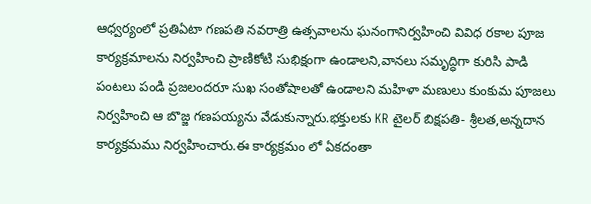ఆధ్వర్యంలో ప్రతిఏటా గణపతి నవరాత్రి ఉత్సవాలను ఘనంగానిర్వహించి వివిధ రకాల పూజ కార్యక్రమాలను నిర్వహించి ప్రాణికోటి సుభిక్షంగా ఉండాలని,వానలు సమృద్ధిగా కురిసి పాడి పంటలు పండి ప్రజలందరూ సుఖ సంతోషాలతో ఉండాలని మహిళా మణులు కుంకుమ పూజలు నిర్వహించి ఆ బొజ్జ గణపయ్యను వేడుకున్నారు.భక్తులకు KR టైలర్ బిక్షపతి- శ్రీలత,అన్నదాన కార్యక్రమము నిర్వహించారు.ఈ కార్యక్రమం లో ఏకదంతా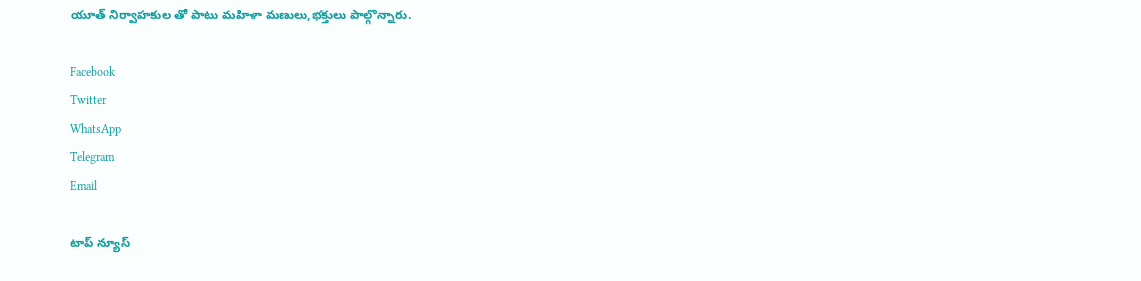యూత్ నిర్వాహకుల తో పాటు మహిళా మణులు,భక్తులు పాల్గొన్నారు.

Facebook
Twitter
WhatsApp
Telegram
Email

టాప్ న్యూస్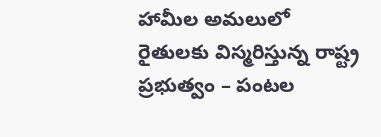హామీల అమలులో రైతులకు విస్మరిస్తున్న రాష్ట్ర ప్రభుత్వం – పంటల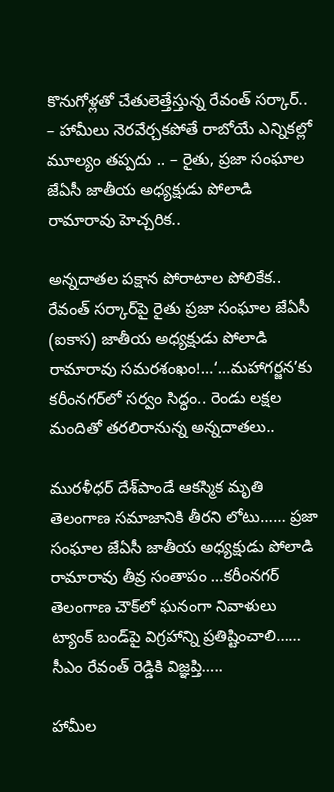కొనుగోళ్లతో చేతులెత్తేస్తున్న రేవంత్ సర్కార్.. – హామీలు నెరవేర్చకపోతే రాబోయే ఎన్నికల్లో మూల్యం తప్పదు .. – రైతు, ప్రజా సంఘాల జేఏసీ జాతీయ అధ్యక్షుడు పోలాడి రామారావు హెచ్చరిక..

అన్నదాతల పక్షాన పోరాటాల పోలికేక.. రేవంత్ సర్కార్‌పై రైతు ప్రజా సంఘాల జేఏసీ (ఐకాస) జాతీయ అధ్యక్షుడు పోలాడి రామారావు సమరశంఖం!…‘…మహాగర్జన’కు కరీంనగర్‌లో సర్వం సిద్ధం.. రెండు లక్షల మందితో తరలిరానున్న అన్నదాతలు..

మురళీధర్ దేశ్‌పాండే ఆకస్మిక మృతి తెలంగాణ సమాజానికి తీరని లోటు…… ప్రజా సంఘాల జేఏసీ జాతీయ అధ్యక్షుడు పోలాడి రామారావు తీవ్ర సంతాపం …కరీంనగర్ తెలంగాణ చౌక్‌లో ఘనంగా నివాళులు ట్యాంక్ బండ్‌పై విగ్రహాన్ని ప్రతిష్టించాలి…… సీఎం రేవంత్ రెడ్డికి విజ్ఞప్తి…..

హామీల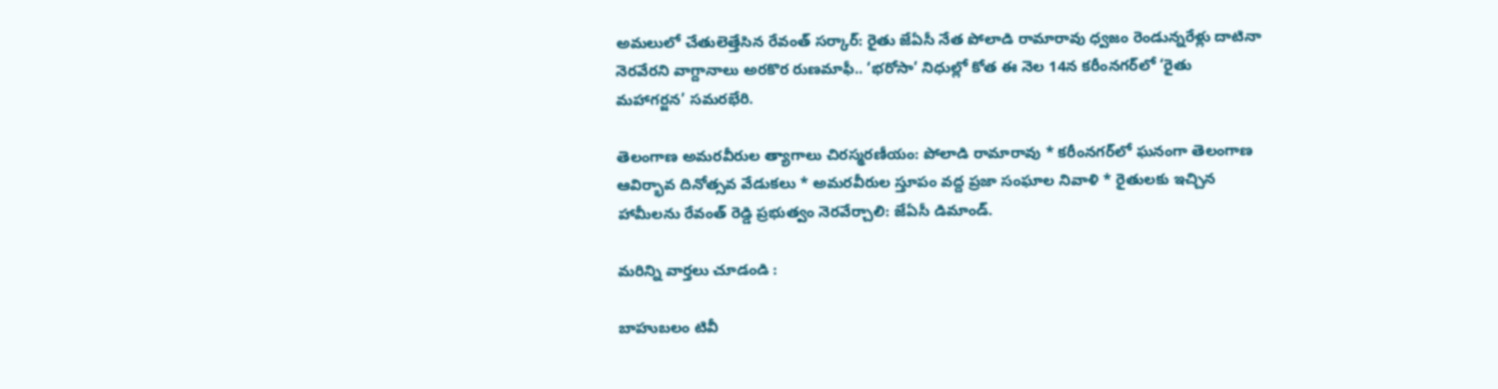అమలులో చేతులెత్తేసిన రేవంత్ సర్కార్: రైతు జేఏసీ నేత పోలాడి రామారావు ధ్వజం రెండున్నరేళ్లు దాటినా నెరవేరని వాగ్దానాలు అరకొర రుణమాఫీ.. ‘భరోసా’ నిధుల్లో కోత ఈ నెల 14న కరీంనగర్‌లో ‘రైతు మహాగర్జన’ సమరభేరి.

తెలంగాణ అమరవీరుల త్యాగాలు చిరస్మరణీయం: పోలాడి రామారావు * కరీంనగర్‌లో ఘనంగా తెలంగాణ ఆవిర్భావ దినోత్సవ వేడుకలు * అమరవీరుల స్తూపం వద్ద ప్రజా సంఘాల నివాళి * రైతులకు ఇచ్చిన హామీలను రేవంత్ రెడ్డి ప్రభుత్వం నెరవేర్చాలి: జేఏసీ డిమాండ్.

మరిన్ని వార్తలు చూడండి :

బాహుబలం టివీ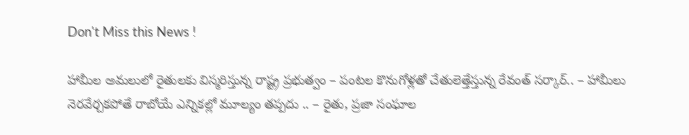Don't Miss this News !

హామీల అమలులో రైతులకు విస్మరిస్తున్న రాష్ట్ర ప్రభుత్వం – పంటల కొనుగోళ్లతో చేతులెత్తేస్తున్న రేవంత్ సర్కార్.. – హామీలు నెరవేర్చకపోతే రాబోయే ఎన్నికల్లో మూల్యం తప్పదు .. – రైతు, ప్రజా సంఘాల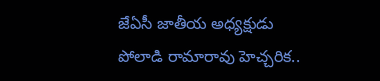జేఏసీ జాతీయ అధ్యక్షుడు పోలాడి రామారావు హెచ్చరిక..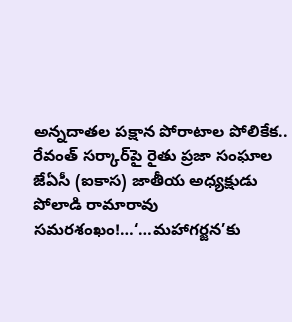అన్నదాతల పక్షాన పోరాటాల పోలికేక.. రేవంత్ సర్కార్‌పై రైతు ప్రజా సంఘాల జేఏసీ (ఐకాస) జాతీయ అధ్యక్షుడు పోలాడి రామారావు సమరశంఖం!…‘…మహాగర్జన’కు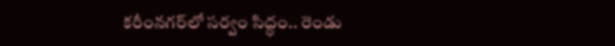కరీంనగర్‌లో సర్వం సిద్ధం.. రెండు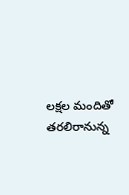లక్షల మందితో తరలిరానున్న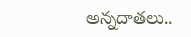అన్నదాతలు..